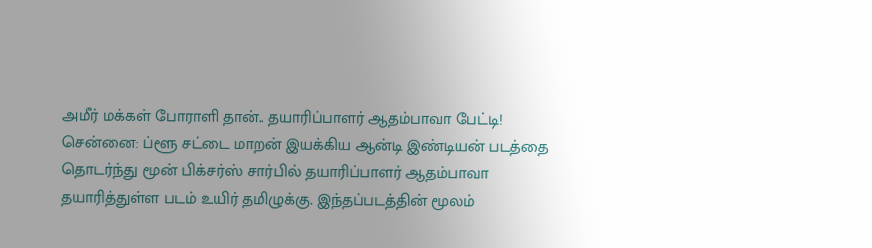அமீர் மக்கள் போராளி தான்.. தயாரிப்பாளர் ஆதம்பாவா பேட்டி!
சென்னை: ப்ளூ சட்டை மாறன் இயக்கிய ஆன்டி இண்டியன் படத்தை தொடர்ந்து மூன் பிக்சர்ஸ் சார்பில் தயாரிப்பாளர் ஆதம்பாவா தயாரித்துள்ள படம் உயிர் தமிழுக்கு. இந்தப்படத்தின் மூலம்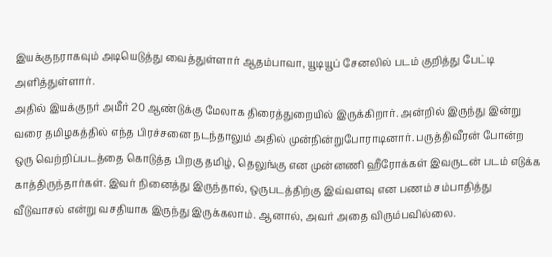இயக்குநராகவும் அடியெடுத்து வைத்துள்ளார் ஆதம்பாவா, யூடியூப் சேனலில் படம் குறித்து பேட்டி அளித்துள்ளார்.
அதில் இயக்குநர் அமீர் 20 ஆண்டுக்கு மேலாக திரைத்துறையில் இருக்கிறார். அன்றில் இருந்து இன்று வரை தமிழகத்தில் எந்த பிரச்சனை நடந்தாலும் அதில் முன்நின்றுபோராடினார். பருத்திவீரன் போன்ற ஒரு வெற்றிப்படத்தை கொடுத்த பிறகு தமிழ், தெலுங்கு என முன்னணி ஹீரோக்கள் இவருடன் படம் எடுக்க காத்திருந்தார்கள். இவர் நினைத்து இருந்தால், ஒருபடத்திற்கு இவ்வளவு என பணம் சம்பாதித்து வீடுவாசல் என்று வசதியாக இருந்து இருக்கலாம். ஆனால், அவர் அதை விரும்பவில்லை.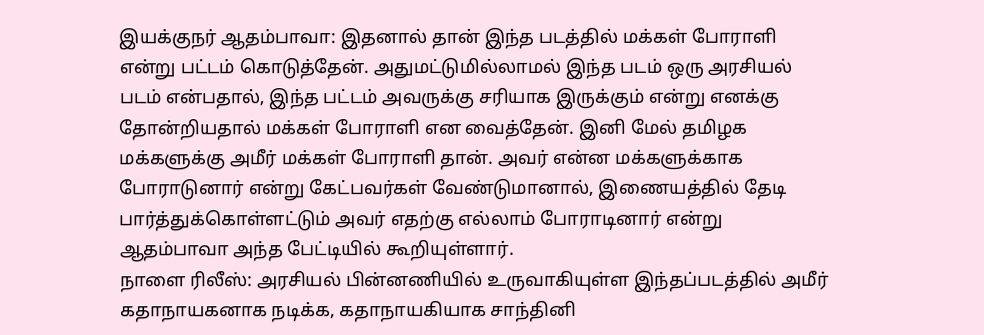இயக்குநர் ஆதம்பாவா: இதனால் தான் இந்த படத்தில் மக்கள் போராளி என்று பட்டம் கொடுத்தேன். அதுமட்டுமில்லாமல் இந்த படம் ஒரு அரசியல் படம் என்பதால், இந்த பட்டம் அவருக்கு சரியாக இருக்கும் என்று எனக்கு தோன்றியதால் மக்கள் போராளி என வைத்தேன். இனி மேல் தமிழக மக்களுக்கு அமீர் மக்கள் போராளி தான். அவர் என்ன மக்களுக்காக போராடுனார் என்று கேட்பவர்கள் வேண்டுமானால், இணையத்தில் தேடி பார்த்துக்கொள்ளட்டும் அவர் எதற்கு எல்லாம் போராடினார் என்று ஆதம்பாவா அந்த பேட்டியில் கூறியுள்ளார்.
நாளை ரிலீஸ்: அரசியல் பின்னணியில் உருவாகியுள்ள இந்தப்படத்தில் அமீர் கதாநாயகனாக நடிக்க, கதாநாயகியாக சாந்தினி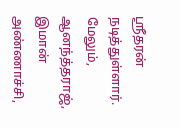ஶ்ரீதரன் நடித்துள்ளார். மேலும், ஆனந்த்தராஜ், இமான் அண்ணாச்சி,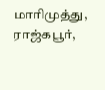மாரிமுத்து, ராஜ்கபூர்,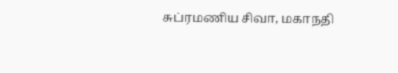சுப்ரமணிய சிவா, மகாநதி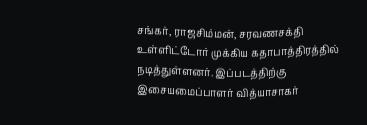சங்கர், ராஜசிம்மன், சரவணசக்தி உள்ளிட்டோர் முக்கிய கதாபாத்திரத்தில் நடித்துள்ளனர். இப்படத்திற்கு இசையமைப்பாளர் வித்யாசாகர்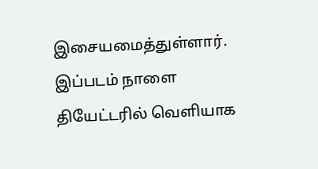இசையமைத்துள்ளார். இப்படம் நாளை தியேட்டரில் வெளியாக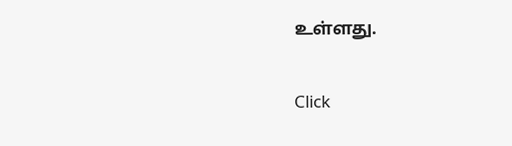உள்ளது.


Click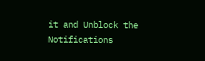it and Unblock the Notifications